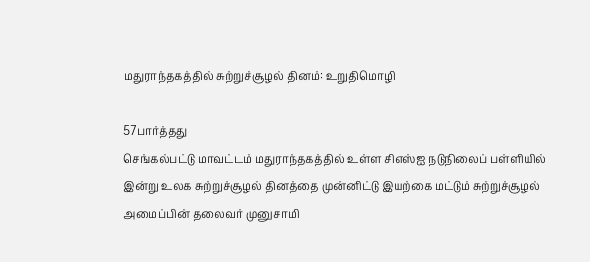மதுராந்தகத்தில் சுற்றுச்சூழல் தினம்: உறுதிமொழி

57பார்த்தது
செங்கல்பட்டு மாவட்டம் மதுராந்தகத்தில் உள்ள சிஎஸ்ஐ நடுநிலைப் பள்ளியில் இன்று உலக சுற்றுச்சூழல் தினத்தை முன்னிட்டு இயற்கை மட்டும் சுற்றுச்சூழல் அமைப்பின் தலைவர் முனுசாமி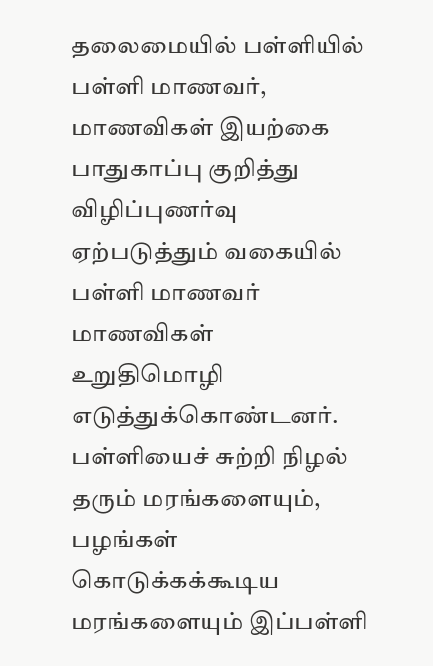தலைமையில் பள்ளியில் பள்ளி மாணவர், மாணவிகள் இயற்கை பாதுகாப்பு குறித்து விழிப்புணர்வு ஏற்படுத்தும் வகையில் பள்ளி மாணவர் மாணவிகள் உறுதிமொழி எடுத்துக்கொண்டனர். பள்ளியைச் சுற்றி நிழல் தரும் மரங்களையும், பழங்கள் கொடுக்கக்கூடிய மரங்களையும் இப்பள்ளி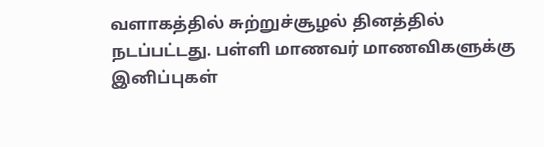வளாகத்தில் சுற்றுச்சூழல் தினத்தில் நடப்பட்டது. பள்ளி மாணவர் மாணவிகளுக்கு இனிப்புகள்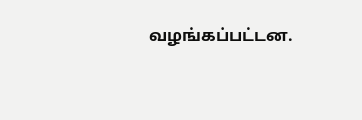வழங்கப்பட்டன.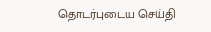தொடர்புடைய செய்தி